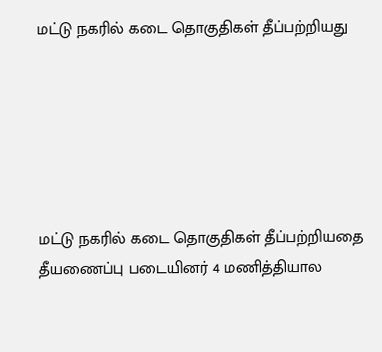மட்டு நகரில் கடை தொகுதிகள் தீப்பற்றியது






மட்டு நகரில் கடை தொகுதிகள் தீப்பற்றியதை தீயணைப்பு படையினர் 4 மணித்தியால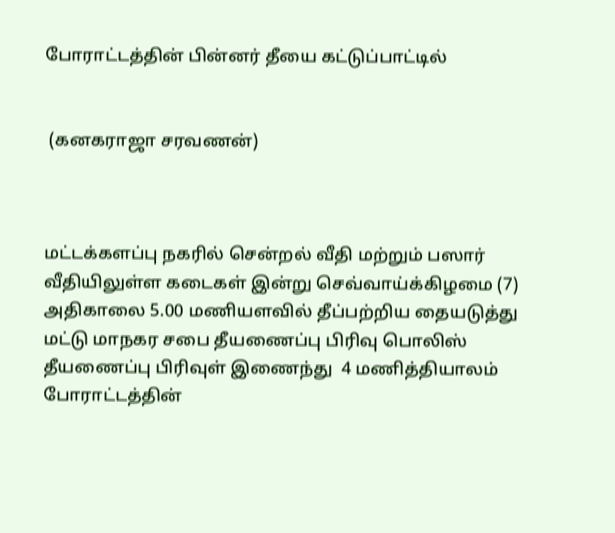போராட்டத்தின் பின்னர் தீயை கட்டுப்பாட்டில்


 (கனகராஜா சரவணன்)



மட்டக்களப்பு நகரில் சென்றல் வீதி மற்றும் பஸார் வீதியிலுள்ள கடைகள் இன்று செவ்வாய்க்கிழமை (7) அதிகாலை 5.00 மணியளவில் தீப்பற்றிய தையடுத்து மட்டு மாநகர சபை தீயணைப்பு பிரிவு பொலிஸ் தீயணைப்பு பிரிவுள் இணைந்து  4 மணித்தியாலம் போராட்டத்தின்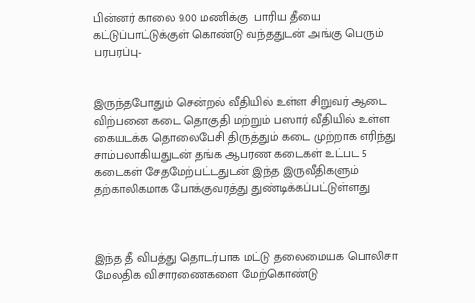பின்னர் காலை 9.00 மணிக்கு  பாரிய தீயை கட்டுப்பாட்டுக்குள் கொண்டு வந்ததுடன் அங்கு பெரும் பரபரப்பு-


இருந்தபோதும் சென்றல் வீதியில் உள்ள சிறுவர் ஆடை விற்பனை கடை தொகுதி மற்றும் பஸார் வீதியில் உள்ள கையடக்க தொலைபேசி திருத்தும் கடை முற்றாக எரிந்து சாம்பலாகியதுடன் தங்க ஆபரண கடைகள் உட்பட 5 கடைகள் சேதமேற்பட்டதுடன் இந்த இருவீதிகளும் தற்காலிகமாக போக்குவரத்து துண்டிக்கப்பட்டுள்ளது



இந்த தீ விபத்து தொடர்பாக மட்டு தலைமையக பொலிசா மேலதிக விசாரணைகளை மேற்கொண்டு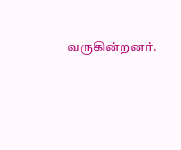வருகின்றனர்.